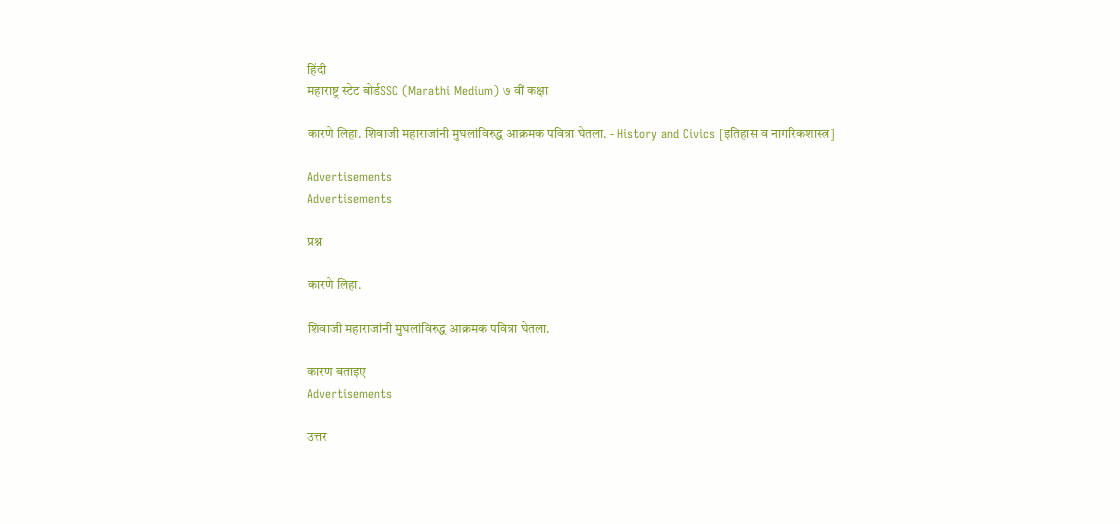हिंदी
महाराष्ट्र स्टेट बोर्डSSC (Marathi Medium) ७ वीं कक्षा

कारणे लिहा. शिवाजी महाराजांनी मुघलांविरुद्ध आक्रमक पवित्रा घेतला. - History and Civics [इतिहास व नागरिकशास्त्र]

Advertisements
Advertisements

प्रश्न

कारणे लिहा.

शिवाजी महाराजांनी मुघलांविरुद्ध आक्रमक पवित्रा घेतला.

कारण बताइए
Advertisements

उत्तर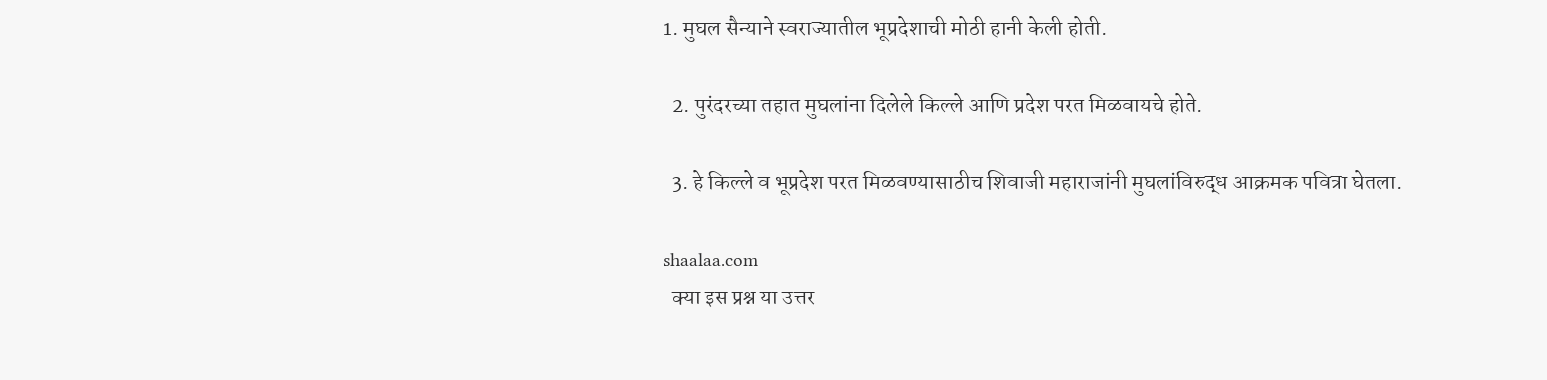1. मुघल सैन्याने स्वराज्यातील भूप्रदेशाची मोठी हानी केली होती.

  2. पुरंदरच्या तहात मुघलांना दिलेले किल्ले आणि प्रदेश परत मिळवायचे होते.

  3. हे किल्ले व भूप्रदेश परत मिळवण्यासाठीच शिवाजी महाराजांनी मुघलांविरुद्ध आक्रमक पवित्रा घेतला.

shaalaa.com
  क्या इस प्रश्न या उत्तर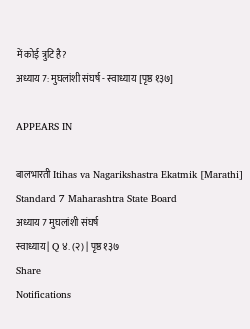में कोई त्रुटि है?
अध्याय 7: मुघलांशी संघर्ष - स्वाध्याय [पृष्ठ १३७]

APPEARS IN

बालभारती Itihas va Nagarikshastra Ekatmik [Marathi] Standard 7 Maharashtra State Board
अध्याय 7 मुघलांशी संघर्ष
स्वाध्याय | Q ४. (२) | पृष्ठ १३७
Share
Notifications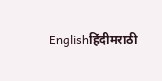Englishहिंदीमराठी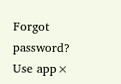Forgot password?
Use app×